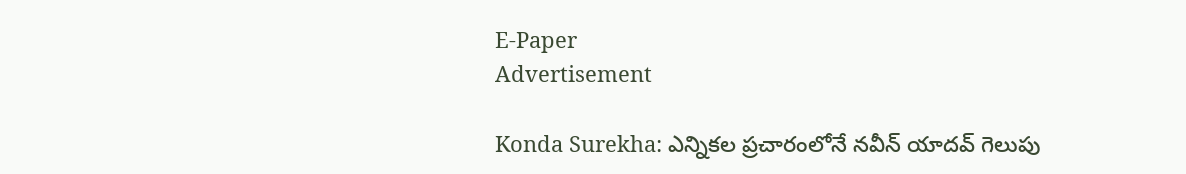E-Paper
Advertisement

Konda Surekha: ఎన్నికల ప్రచారంలోనే నవీన్ యాదవ్ గెలుపు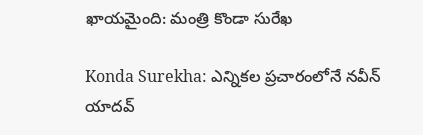ఖాయమైంది: మంత్రి కొండా సురేఖ

Konda Surekha: ఎన్నికల ప్రచారంలోనే నవీన్ యాదవ్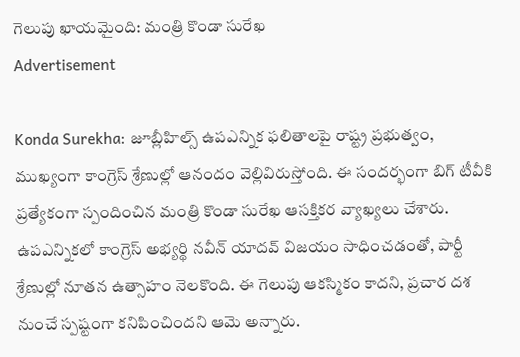గెలుపు ఖాయమైంది: మంత్రి కొండా సురేఖ
Advertisement

Konda Surekha: జూబ్లీహిల్స్ ఉపఎన్నిక ఫలితాలపై రాష్ట్ర ప్రభుత్వం, ముఖ్యంగా కాంగ్రెస్ శ్రేణుల్లో ఆనందం వెల్లివిరుస్తోంది. ఈ సందర్భంగా బిగ్ టీవీకి ప్రత్యేకంగా స్పందించిన మంత్రి కొండా సురేఖ ఆసక్తికర వ్యాఖ్యలు చేశారు. ఉపఎన్నికలో కాంగ్రెస్ అభ్యర్థి నవీన్ యాదవ్ విజయం సాధించడంతో, పార్టీ శ్రేణుల్లో నూతన ఉత్సాహం నెలకొంది. ఈ గెలుపు ఆకస్మికం కాదని, ప్రచార దశ నుంచే స్పష్టంగా కనిపించిందని ఆమె అన్నారు.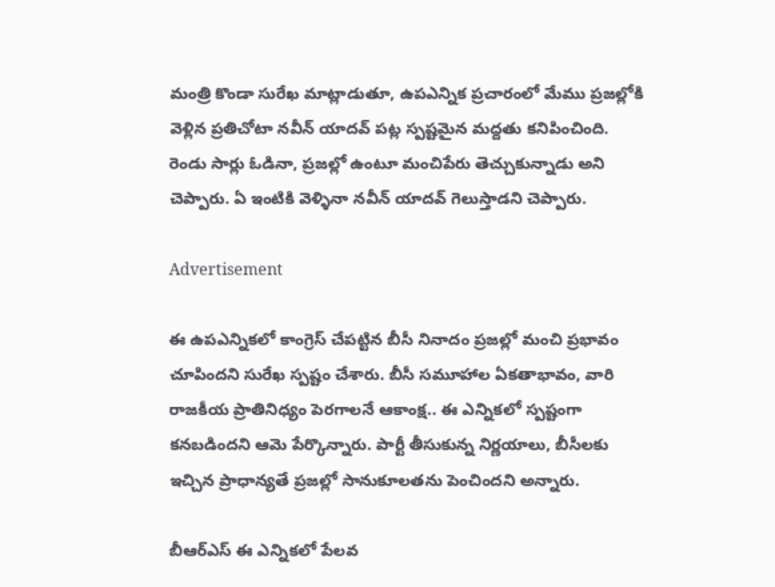మంత్రి కొండా సురేఖ మాట్లాడుతూ, ఉపఎన్నిక ప్రచారంలో మేము ప్రజల్లోకి వెళ్లిన ప్రతిచోటా నవీన్ యాదవ్ పట్ల స్పష్టమైన మద్దతు కనిపించింది. రెండు సార్లు ఓడినా, ప్రజల్లో ఉంటూ మంచిపేరు తెచ్చుకున్నాడు అని చెప్పారు. ఏ ఇంటికి వెళ్ళినా నవీన్ యాదవ్ గెలుస్తాడని చెప్పారు.

Advertisement

ఈ ఉపఎన్నికలో కాంగ్రెస్ చేపట్టిన బీసీ నినాదం ప్రజల్లో మంచి ప్రభావం చూపిందని సురేఖ స్పష్టం చేశారు. బీసీ సమూహాల ఏకతాభావం, వారి రాజకీయ ప్రాతినిధ్యం పెరగాలనే ఆకాంక్ష.. ఈ ఎన్నికలో స్పష్టంగా కనబడిందని ఆమె పేర్కొన్నారు. పార్టీ తీసుకున్న నిర్ణయాలు, బీసీలకు ఇచ్చిన ప్రాధాన్యతే ప్రజల్లో సానుకూలతను పెంచిందని అన్నారు.

బీఆర్ఎస్ ఈ ఎన్నికలో పేలవ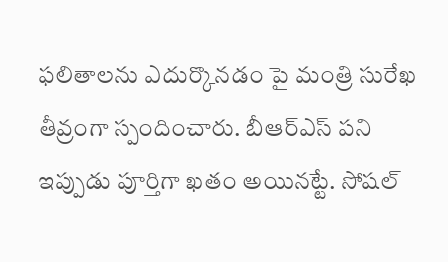ఫలితాలను ఎదుర్కొనడం పై మంత్రి సురేఖ తీవ్రంగా స్పందించారు. బీఆర్ఎస్ పని ఇప్పుడు పూర్తిగా ఖతం అయినట్టే. సోషల్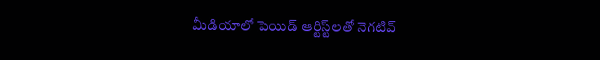మీడియాలో పెయిడ్ ఆర్టిస్ట్‌లతో నెగటివ్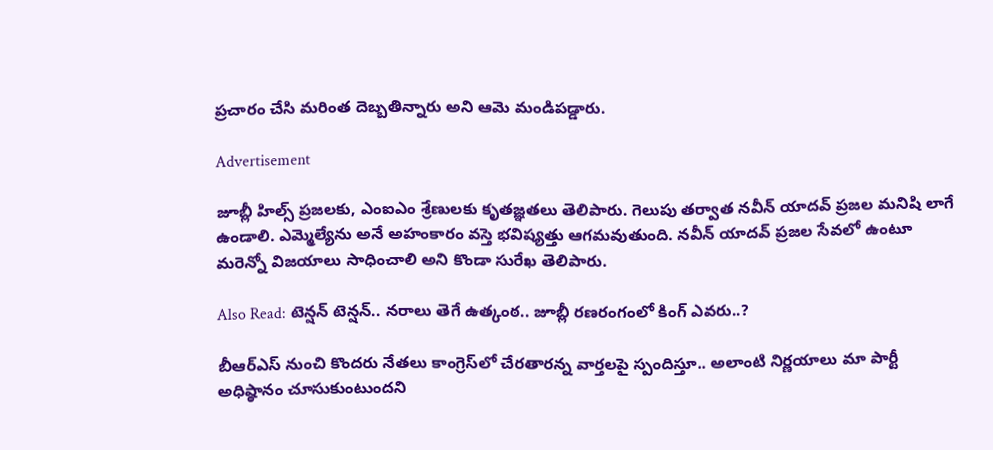ప్రచారం చేసి మరింత దెబ్బతిన్నారు అని ఆమె మండిపడ్డారు.

Advertisement

జూబ్లీ హిల్స్ ప్రజలకు, ఎంఐఎం శ్రేణులకు కృతజ్ఞతలు తెలిపారు. గెలుపు తర్వాత నవీన్ యాదవ్ ప్రజల మనిషి లాగే ఉండాలి. ఎమ్మెల్యేను అనే అహంకారం వస్తె భవిష్యత్తు ఆగమవుతుంది. నవీన్ యాదవ్ ప్రజల సేవలో ఉంటూ మరెన్నో విజయాలు సాధించాలి అని కొండా సురేఖ తెలిపారు.

Also Read: టెన్షన్ టెన్షన్.. నరాలు తెగే ఉత్కంఠ.. జూబ్లీ రణరంగంలో కింగ్ ఎవరు..?

బీఆర్ఎస్ నుంచి కొందరు నేతలు కాంగ్రెస్‌లో చేరతారన్న వార్తలపై స్పందిస్తూ.. అలాంటి నిర్ణయాలు మా పార్టీ అధిష్ఠానం చూసుకుంటుందని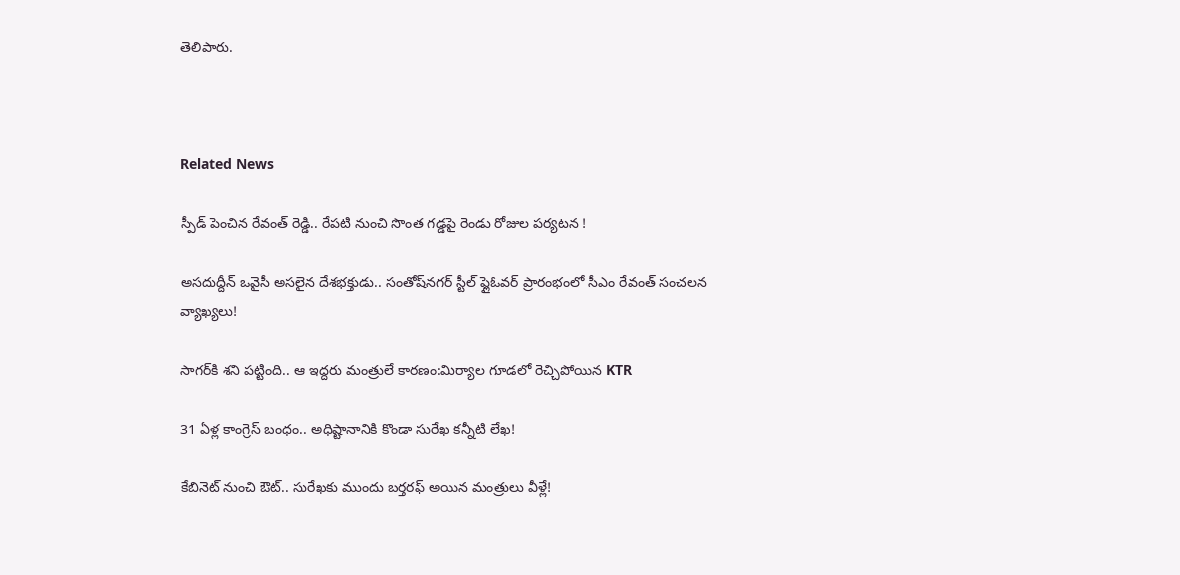తెలిపారు.



Related News

స్పీడ్ పెంచిన రేవంత్ రెడ్డి.. రేపటి నుంచి సొంత గడ్డపై రెండు రోజుల పర్యటన !

అసదుద్దీన్ ఒవైసీ అసలైన దేశభక్తుడు.. సంతోష్‌నగర్ స్టీల్ ఫ్లైఓవర్ ప్రారంభంలో సీఎం రేవంత్ సంచలన వ్యాఖ్యలు!

సాగర్‌కి శని పట్టింది.. ఆ ఇద్దరు మంత్రులే కారణం:మిర్యాల గూడలో రెచ్చిపోయిన KTR

31 ఏళ్ల కాంగ్రెస్ బంధం.. అధిష్టానానికి కొండా సురేఖ కన్నీటి లేఖ!

కేబినెట్ నుంచి ఔట్.. సురేఖకు ముందు బర్తరఫ్ అయిన మంత్రులు వీళ్లే!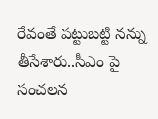రేవంతే పట్టుబట్టి నన్ను తీసేశారు..సీఎం పై సంచలన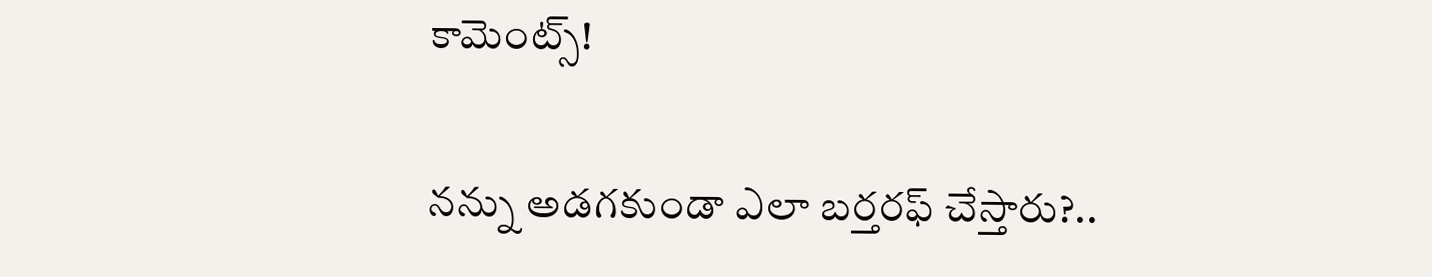కామెంట్స్!

నన్ను అడగకుండా ఎలా బర్తరఫ్ చేస్తారు?..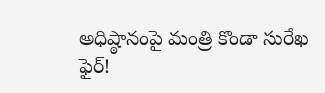అధిష్ఠానంపై మంత్రి కొండా సురేఖ ఫైర్!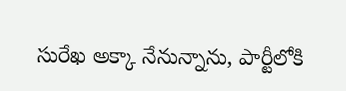సురేఖ అక్కా నేనున్నాను, పార్టీలోకి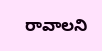రావాలని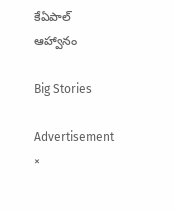కేఏపాల్ ఆహ్వానం

Big Stories

Advertisement
×